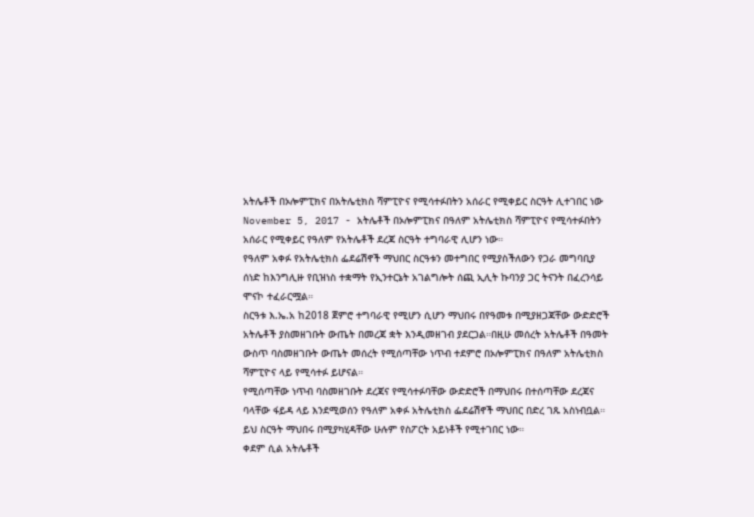አትሌቶች በኦሎምፒክና በአትሌቲክስ ሻምፒዮና የሚሳተፉበትን አሰራር የሚቀይር ስርዓት ሊተገበር ነው
November 5, 2017 - አትሌቶች በኦሎምፒክና በዓለም አትሌቲክስ ሻምፒዮና የሚሳተፉበትን አሰራር የሚቀይር የዓለም የአትሌቶች ደረጃ ስርዓት ተግባራዊ ሊሆን ነው።
የዓለም አቀፉ የአትሌቲክስ ፌደሬሽኖች ማህበር ስርዓቱን መተግበር የሚያስችለውን የጋራ መግባቢያ ሰነድ ከእንግሊዙ የቢዝነስ ተቋማት የኢንተርኔት አገልግሎት ሰጪ ኢሊት ኩባንያ ጋር ትናንት በፈረንሳይ ሞናኮ ተፈራርሟል።
ስርዓቱ እ.ኤ.አ ከ2018 ጀምሮ ተግባራዊ የሚሆን ሲሆን ማህበሩ በየዓመቱ በሚያዘጋጃቸው ውድድሮች አትሌቶች ያስመዘገቡት ውጤት በመረጃ ቋት እንዲመዘገብ ያደርጋል።በዚሁ መሰረት አትሌቶች በዓመት ውስጥ ባስመዘገቡት ውጤት መሰረት የሚሰጣቸው ነጥብ ተደምሮ በኦሎምፒክና በዓለም አትሌቲክስ ሻምፒዮና ላይ የሚሳተፉ ይሆናል።
የሚሰጣቸው ነጥብ ባስመዘገቡት ደረጃና የሚሳተፉባቸው ውድድሮች በማህበሩ በተሰጣቸው ደረጃና ባላቸው ፋይዳ ላይ እንደሚወሰን የዓለም አቀፉ አትሌቲክስ ፌደሬሽኖች ማህበር በድረ ገጹ አስነብቧል።
ይህ ስርዓት ማህበሩ በሚያካሂዳቸው ሁሉም የስፖርት አይነቶች የሚተገበር ነው።
ቀደም ሲል አትሌቶች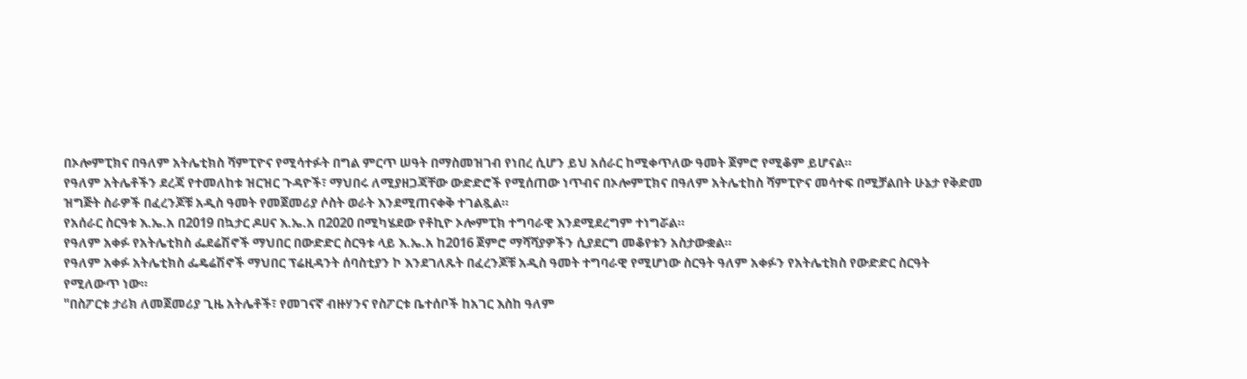በኦሎምፒክና በዓለም አትሌቲክስ ሻምፒዮና የሚሳተፉት በግል ምርጥ ሠዓት በማስመዝገብ የነበረ ሲሆን ይህ አሰራር ከሚቀጥለው ዓመት ጀምሮ የሚቆም ይሆናል።
የዓለም አትሌቶችን ደረጃ የተመለከቱ ዝርዝር ጉዳዮች፣ ማህበሩ ለሚያዘጋጃቸው ውድድሮች የሚሰጠው ነጥብና በኦሎምፒክና በዓለም አትሌቲከስ ሻምፒዮና መሳተፍ በሚቻልበት ሁኔታ የቅድመ ዝግጅት ስራዎች በፈረንጆቹ አዲስ ዓመት የመጀመሪያ ሶስት ወራት እንደሚጠናቀቅ ተገልጿል።
የአሰራር ስርዓቱ እ.ኤ.አ በ2019 በኳታር ዶሀና እ.ኤ.አ በ2020 በሚካሄደው የቶኪዮ ኦሎምፒክ ተግባራዊ እንደሚደረግም ተነግሯል።
የዓለም አቀፉ የአትሌቲክስ ፌደሬሽኖች ማህበር በውድድር ስርዓቱ ላይ እ.ኤ.አ ከ2016 ጀምሮ ማሻሻያዎችን ሲያደርግ መቆየቱን አስታውቋል።
የዓለም አቀፉ አትሌቲክስ ፌዴሬሽኖች ማህበር ፕሬዚዳንት ሰባስቲያን ኮ እንደገለጹት በፈረንጆቹ አዲስ ዓመት ተግባራዊ የሚሆነው ስርዓት ዓለም አቀፉን የአትሌቲክስ የውድድር ስርዓት የሚለውጥ ነው።
"በስፖርቱ ታሪክ ለመጀመሪያ ጊዜ አትሌቶች፣ የመገናኛ ብዙሃንና የስፖርቱ ቤተሰቦች ከአገር እስከ ዓለም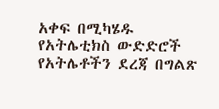አቀፍ በሚካሄዱ የአትሌቲክስ ውድድሮች የአትሌቶችን ደረጃ በግልጽ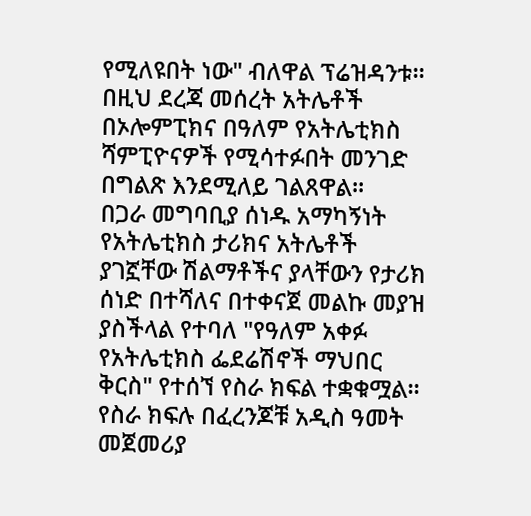የሚለዩበት ነው" ብለዋል ፕሬዝዳንቱ።
በዚህ ደረጃ መሰረት አትሌቶች በኦሎምፒክና በዓለም የአትሌቲክስ ሻምፒዮናዎች የሚሳተፉበት መንገድ በግልጽ እንደሚለይ ገልጸዋል።
በጋራ መግባቢያ ሰነዱ አማካኝነት የአትሌቲክስ ታሪክና አትሌቶች ያገኟቸው ሽልማቶችና ያላቸውን የታሪክ ሰነድ በተሻለና በተቀናጀ መልኩ መያዝ ያስችላል የተባለ "የዓለም አቀፉ የአትሌቲክስ ፌደሬሽኖች ማህበር ቅርስ" የተሰኘ የስራ ክፍል ተቋቁሟል።
የስራ ክፍሉ በፈረንጆቹ አዲስ ዓመት መጀመሪያ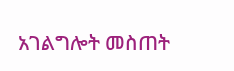አገልግሎት መስጠት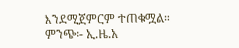እንደሚጀምርም ተጠቁሟል።
ምንጭ፡- ኢ.ዜ.አ